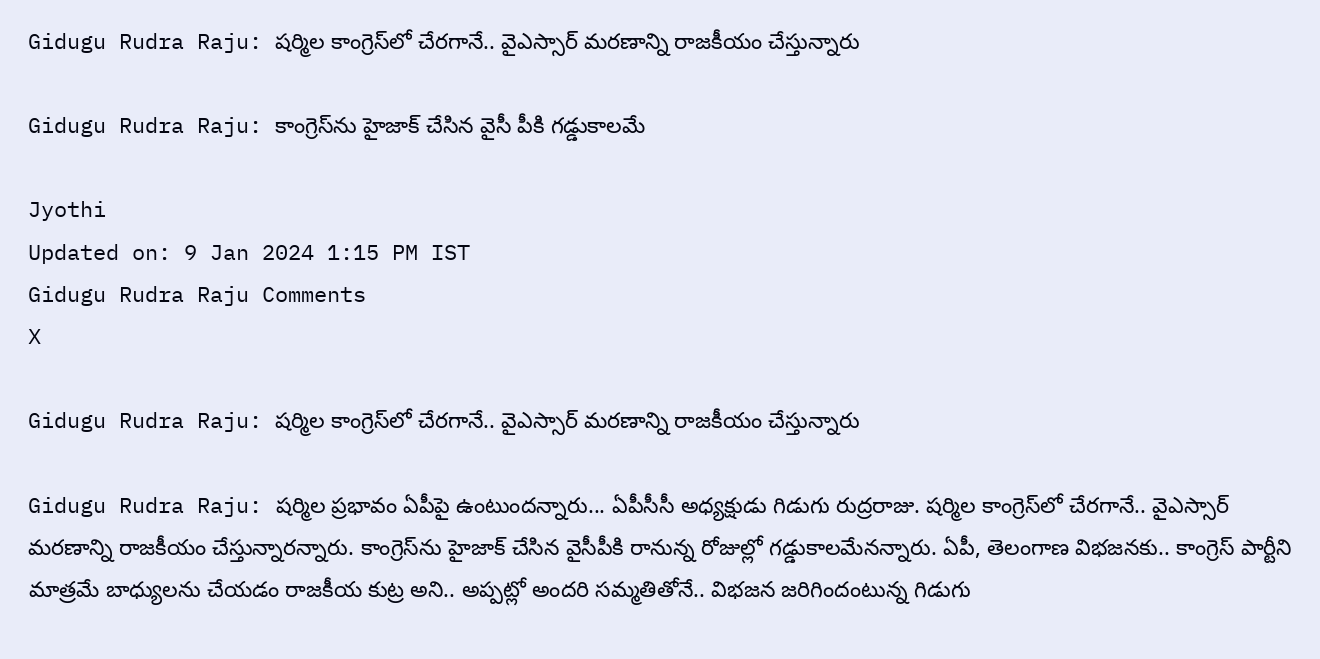Gidugu Rudra Raju: షర్మిల కాంగ్రెస్‌లో చేరగానే.. వైఎస్సార్ మరణాన్ని రాజకీయం చేస్తున్నారు

Gidugu Rudra Raju: కాంగ్రెస్‌ను హైజాక్ చేసిన వైసీ పీకి గడ్డుకాలమే

Jyothi
Updated on: 9 Jan 2024 1:15 PM IST
Gidugu Rudra Raju Comments
X

Gidugu Rudra Raju: షర్మిల కాంగ్రెస్‌లో చేరగానే.. వైఎస్సార్ మరణాన్ని రాజకీయం చేస్తున్నారు

Gidugu Rudra Raju: షర్మిల ప్రభావం ఏపీపై ఉంటుందన్నారు... ఏపీసీసీ అధ్యక్షుడు గిడుగు రుద్రరాజు. షర్మిల కాంగ్రెస్‌లో చేరగానే.. వైఎస్సార్ మరణాన్ని రాజకీయం చేస్తున్నారన్నారు. కాంగ్రెస్‌ను హైజాక్‌ చేసిన వైసీపీకి రానున్న రోజుల్లో గడ్డుకాలమేనన్నారు. ఏపీ, తెలంగాణ విభజనకు.. కాంగ్రెస్ పార్టీని మాత్రమే బాధ్యులను చేయడం రాజకీయ కుట్ర అని.. అప్పట్లో అందరి సమ్మతితోనే.. విభజన జరిగిందంటున్న గిడుగు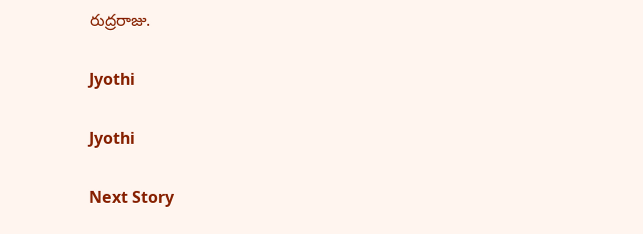రుద్రరాజు.

Jyothi

Jyothi

Next Story